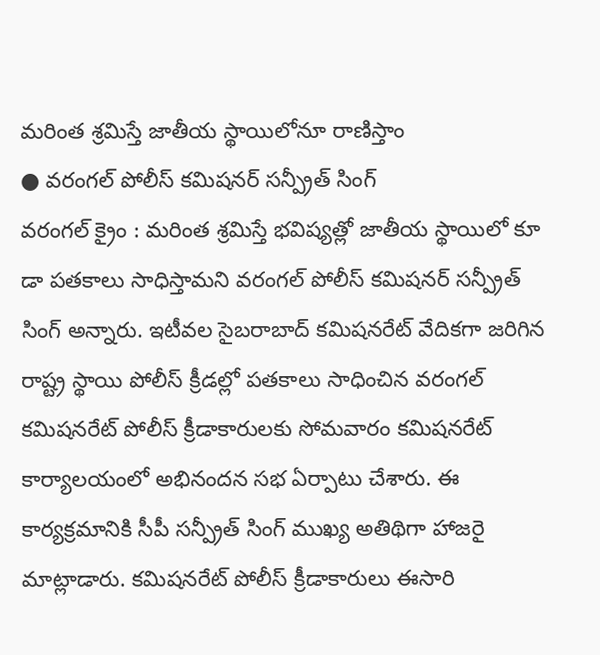మరింత శ్రమిస్తే జాతీయ స్థాయిలోనూ రాణిస్తాం
● వరంగల్ పోలీస్ కమిషనర్ సన్ప్రీత్ సింగ్
వరంగల్ క్రైం : మరింత శ్రమిస్తే భవిష్యత్లో జాతీయ స్థాయిలో కూ డా పతకాలు సాధిస్తామని వరంగల్ పోలీస్ కమిషనర్ సన్ప్రీత్ సింగ్ అన్నారు. ఇటీవల సైబరాబాద్ కమిషనరేట్ వేదికగా జరిగిన రాష్ట్ర స్థాయి పోలీస్ క్రీడల్లో పతకాలు సాధించిన వరంగల్ కమిషనరేట్ పోలీస్ క్రీడాకారులకు సోమవారం కమిషనరేట్ కార్యాలయంలో అభినందన సభ ఏర్పాటు చేశారు. ఈ కార్యక్రమానికి సీపీ సన్ప్రీత్ సింగ్ ముఖ్య అతిథిగా హాజరై మాట్లాడారు. కమిషనరేట్ పోలీస్ క్రీడాకారులు ఈసారి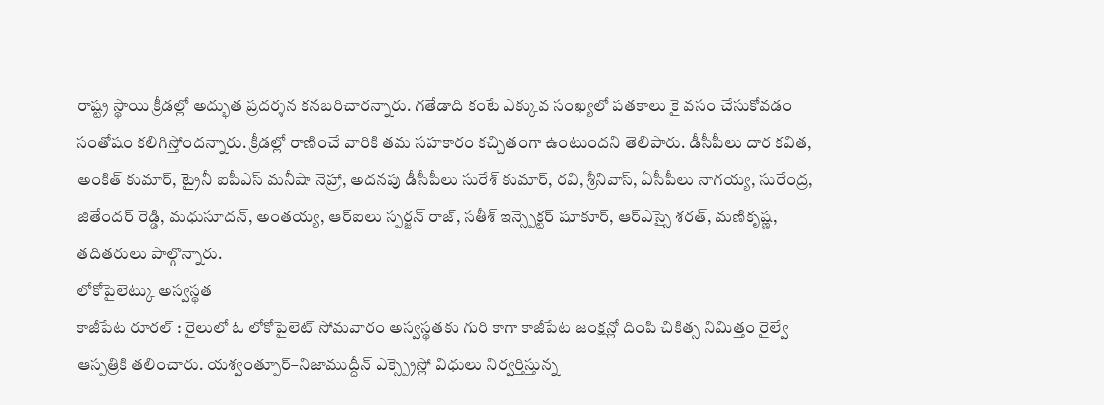రాష్ట్ర స్థాయి క్రీడల్లో అద్భుత ప్రదర్శన కనబరిచారన్నారు. గతేడాది కంటే ఎక్కువ సంఖ్యలో పతకాలు కై వసం చేసుకోవడం సంతోషం కలిగిస్తోందన్నారు. క్రీడల్లో రాణించే వారికి తమ సహకారం కచ్చితంగా ఉంటుందని తెలిపారు. డీసీపీలు దార కవిత, అంకిత్ కుమార్, ట్రైనీ ఐపీఎస్ మనీషా నెహ్రా, అదనపు డీసీపీలు సురేశ్ కుమార్, రవి, శ్రీనివాస్, ఏసీపీలు నాగయ్య, సురేంద్ర, జితేందర్ రెడ్డి, మధుసూదన్, అంతయ్య, ఆర్ఐలు స్పర్జన్ రాజ్, సతీశ్ ఇన్స్పెక్టర్ షూకూర్, ఆర్ఎస్సై శరత్, మణికృష్ణ, తదితరులు పాల్గొన్నారు.
లోకోపైలెట్కు అస్వస్థత
కాజీపేట రూరల్ : రైలులో ఓ లోకోపైలెట్ సోమవారం అస్వస్థతకు గురి కాగా కాజీపేట జంక్షన్లో దింపి చికిత్స నిమిత్తం రైల్వే ఆస్పత్రికి తలించారు. యశ్వంత్పూర్–నిజాముద్దీన్ ఎక్స్ప్రెస్లో విధులు నిర్వర్తిస్తున్న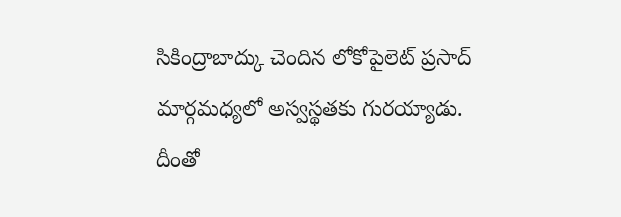సికింద్రాబాద్కు చెందిన లోకోపైలెట్ ప్రసాద్ మార్గమధ్యలో అస్వస్థతకు గురయ్యాడు. దీంతో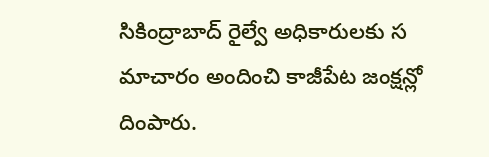సికింద్రాబాద్ రైల్వే అధికారులకు స మాచారం అందించి కాజీపేట జంక్షన్లో దింపారు.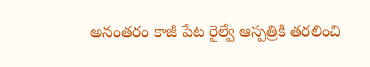అనంతరం కాజీ పేట రైల్వే ఆస్పత్రికి తరలించి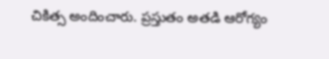చికిత్స అందించారు. ప్రస్తుతం అతడి ఆరోగ్యం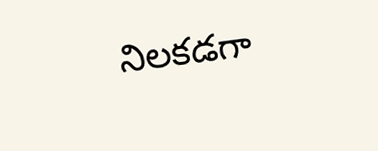నిలకడగా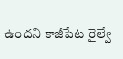ఉందని కాజీపేట రైల్వే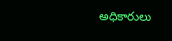అధికారులు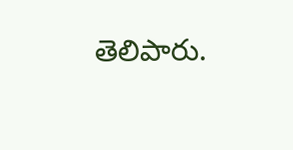తెలిపారు.